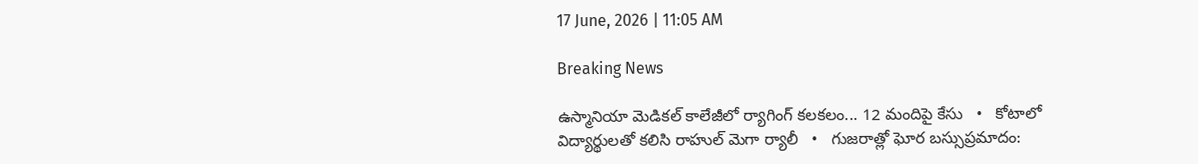17 June, 2026 | 11:05 AM

Breaking News

ఉస్మానియా మెడికల్ కాలేజీలో ర్యాగింగ్ కలకలం... 12 మందిపై కేసు   •   కోటాలో విద్యార్థులతో కలిసి రాహుల్ మెగా ర్యాలీ   •   గుజరాత్లో ఘోర బస్సుప్రమాదం: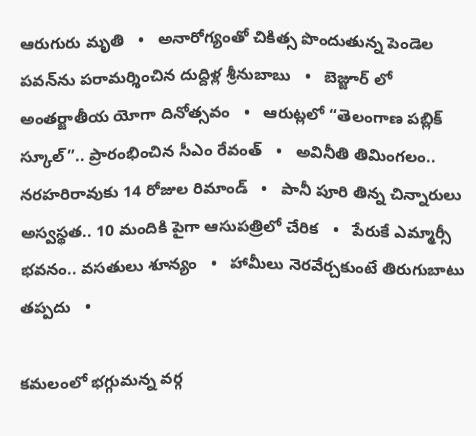ఆరుగురు మృతి   •   అనారోగ్యంతో చికిత్స పొందుతున్న పెండెల పవన్‌ను పరామర్శించిన దుద్దిళ్ల శ్రీనుబాబు   •   బెజ్జూర్ లో అంతర్జాతీయ యోగా దినోత్సవం   •   ఆరుట్లలో “తెలంగాణ పబ్లిక్ స్కూల్”.. ప్రారంభించిన సీఎం రేవంత్   •   అవినీతి తిమింగలం.. నరహరిరావుకు 14 రోజుల రిమాండ్   •   పానీ పూరి తిన్న చిన్నారులు అస్వస్థత.. 10 మందికి పైగా ఆసుపత్రిలో చేరిక   •   పేరుకే ఎమ్మార్సీ భవనం.. వసతులు శూన్యం   •   హామీలు నెరవేర్చకుంటే తిరుగుబాటు తప్పదు   •

కమలంలో భగ్గుమన్న వర్గ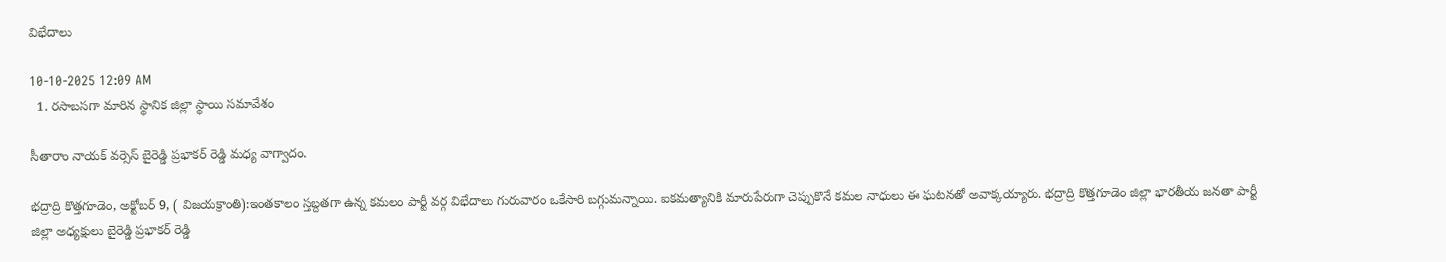విభేదాలు

10-10-2025 12:09 AM
  1. రసాబసగా మారిన స్థానిక జిల్లా స్థాయి సమావేశం

సీతారాం నాయక్ వర్సెస్ బైరెడ్డి ప్రభాకర్ రెడ్డి మధ్య వాగ్వాదం.

భద్రాద్రి కొత్తగూడెం, అక్టోబర్ 9, ( విజయక్రాంతి):ఇంతకాలం స్తబ్దతగా ఉన్న కమలం పార్టీ వర్గ విభేదాలు గురువారం ఒకేసారి బగ్గుమన్నాయి. ఐకమత్యానికి మారుపేరుగా చెప్పుకొనే కమల నాధులు ఈ ఘటనతో అవాక్కయ్యారు. భద్రాద్రి కొత్తగూడెం జిల్లా భారతీయ జనతా పార్టీ జిల్లా అధ్యక్షులు బైరెడ్డి ప్రభాకర్ రెడ్డి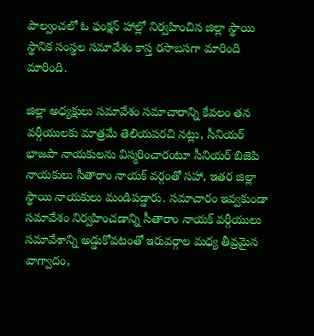పాల్వంచలో ఓ ఫంక్షన్ హాల్లో నిర్వహించిన జిల్లా స్థాయి స్థానిక సంస్థల సమావేశం కాస్త రసాబసగా మారింది మారింది.

జిల్లా అధ్యక్షులు సమావేశం సమాచారాన్ని కేవలం తన వర్గీయులకు మాత్రమే తెలియపరచి నట్లు, సీనియర్ భాజపా నాయకులను విస్మరించారంటూ సీనియర్ బిజెపి నాయకులు సీతారాం నాయక్ వర్గంతో సహా, ఇతర జిల్లా స్థాయి నాయకులు మండిపడ్డారు. సమాచారం ఇవ్వకుండా సమావేశం నిర్వహించడాన్ని సీతారాం నాయక్ వర్గీయులు సమావేశాన్ని అడ్డుకోవటంతో ఇరువర్గాల మధ్య తీవ్రమైన వాగ్వాదం,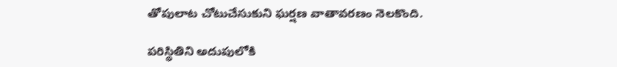తోపులాట చోటుచేసుకుని ఘర్షణ వాతావరణం నెలకొంది.

పరిస్థితిని అదుపులోకి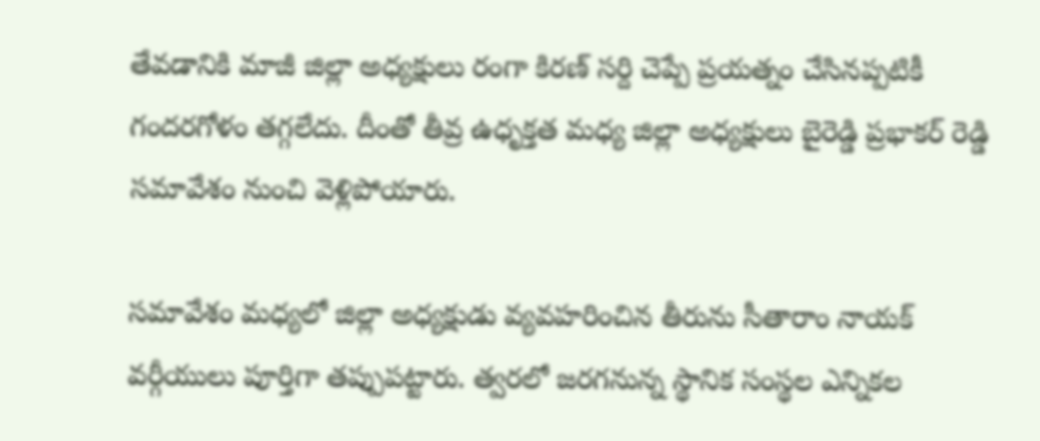తేవడానికి మాజీ జిల్లా అధ్యక్షులు రంగా కిరణ్ సర్ది చెప్పే ప్రయత్నం చేసినప్పటికీ గందరగోళం తగ్గలేదు. దీంతో తీవ్ర ఉధృక్తత మధ్య జిల్లా అధ్యక్షులు బైరెడ్డి ప్రభాకర్ రెడ్డి సమావేశం నుంచి వెళ్లిపోయారు.

సమావేశం మధ్యలో జిల్లా అధ్యక్షుడు వ్యవహరించిన తీరును సీతారాం నాయక్ వర్గీయులు పూర్తిగా తప్పుపట్టారు. త్వరలో జరగనున్న స్థానిక సంస్థల ఎన్నికల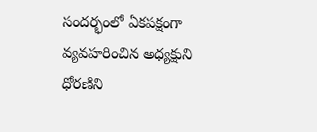సందర్భంలో ఏకపక్షంగా వ్యవహరించిన అధ్యక్షుని ధోరణిని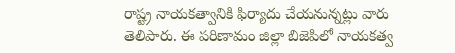రాష్ట్ర నాయకత్వానికి ఫిర్యాదు చేయనున్నట్లు వారు తెలిపారు. ఈ పరిణామం జిల్లా బిజెపిలో నాయకత్వ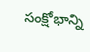సంక్షోభాన్ని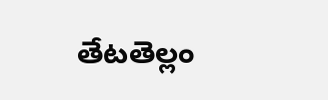తేటతెల్లం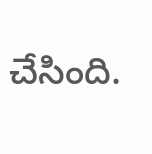చేసింది.